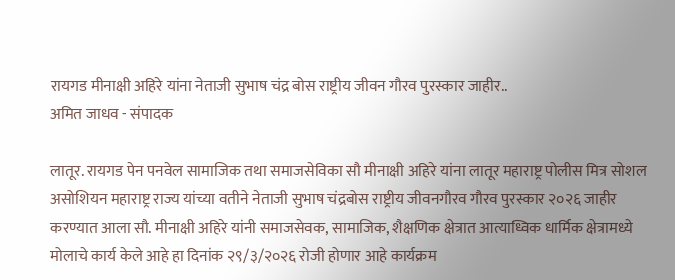रायगड मीनाक्षी अहिरे यांना नेताजी सुभाष चंद्र बोस राष्ट्रीय जीवन गौरव पुरस्कार जाहीर..
अमित जाधव - संपादक

लातूर. रायगड पेन पनवेल सामाजिक तथा समाजसेविका सौ मीनाक्षी अहिरे यांना लातूर महाराष्ट्र पोलीस मित्र सोशल असोशियन महाराष्ट्र राज्य यांच्या वतीने नेताजी सुभाष चंद्रबोस राष्ट्रीय जीवनगौरव गौरव पुरस्कार २०२६ जाहीर करण्यात आला सौ. मीनाक्षी अहिरे यांनी समाजसेवक, सामाजिक, शैक्षणिक क्षेत्रात आत्याध्विक धार्मिक क्षेत्रामध्ये मोलाचे कार्य केले आहे हा दिनांक २९/३/२०२६ रोजी होणार आहे कार्यक्रम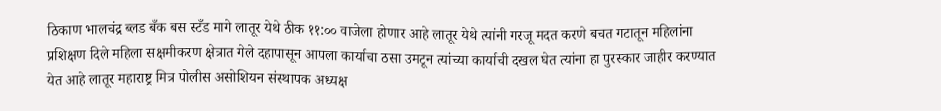ठिकाण भालचंद्र ब्लड बँक बस स्टँड मागे लातूर येथे ठीक ११:०० वाजेला होणार आहे लातूर येथे त्यांनी गरजू मदत करणे बचत गटातून महिलांना प्रशिक्षण दिले महिला सक्षमीकरण क्षेत्रात गेले दहापासून आपला कार्याचा ठसा उमटून त्यांच्या कार्याची दखल घेत त्यांना हा पुरस्कार जाहीर करण्यात येत आहे लातूर महाराष्ट्र मित्र पोलीस असोशियन संस्थापक अध्यक्ष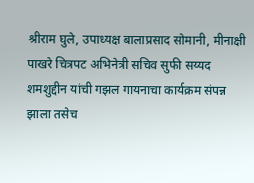श्रीराम घुले, उपाध्यक्ष बालाप्रसाद सोमानी, मीनाक्षी पाखरे चित्रपट अभिनेत्री सचिव सुफी सय्यद शमशुद्दीन यांची गझल गायनाचा कार्यक्रम संपन्न झाला तसेच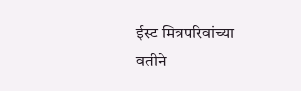ईस्ट मित्रपरिवांच्या वतीने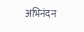अभिनंदन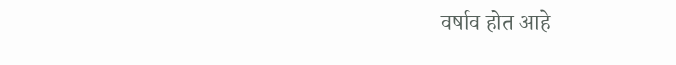वर्षाव होत आहे